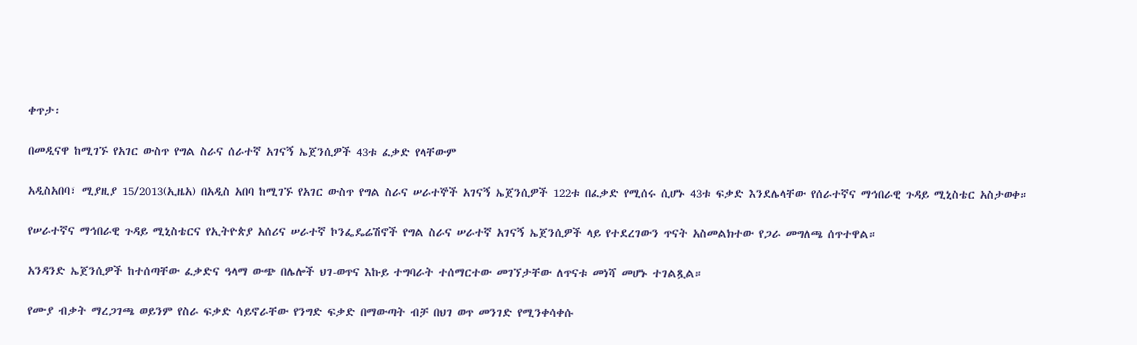ቀጥታ፡

በመዲናዋ ከሚገኙ የአገር ውስጥ የግል ስራና ሰራተኛ አገናኝ ኤጀንሲዎች 43ቱ ፈቃድ የላቸውም

አዲስአበባ፣ ሚያዚያ 15/2013(ኢዜአ) በአዲስ አበባ ከሚገኙ የአገር ውስጥ የግል ስራና ሠራተኞች አገናኝ ኤጀንሲዎች 122ቱ በፈቃድ የሚሰሩ ሲሆኑ 43ቱ ፍቃድ እንደሌላቸው የሰራተኛና ማኅበራዊ ጉዳይ ሚኒስቴር አስታወቀ።

የሠራተኛና ማኅበራዊ ጉዳይ ሚኒስቴርና የኢትዮጵያ አሰሪና ሠራተኛ ኮንፌዴሬሽኖች የግል ስራና ሠራተኛ አገናኝ ኤጀንሲዎች ላይ የተደረገውን ጥናት አስመልክተው የጋራ መግለጫ ሰጥተዋል።

አንዳንድ ኤጀንሲዎች ከተሰጣቸው ፈቃድና ዓላማ ውጭ በሌሎች ህገ-ወጥና እኩይ ተግባራት ተሰማርተው መገኘታቸው ለጥናቱ መነሻ መሆኑ ተገልጿል።

የሙያ ብቃት ማረጋገጫ ወይንም የስራ ፍቃድ ሳይኖራቸው የንግድ ፍቃድ በማውጣት ብቻ በህገ ወጥ መንገድ የሚንቀሳቀሱ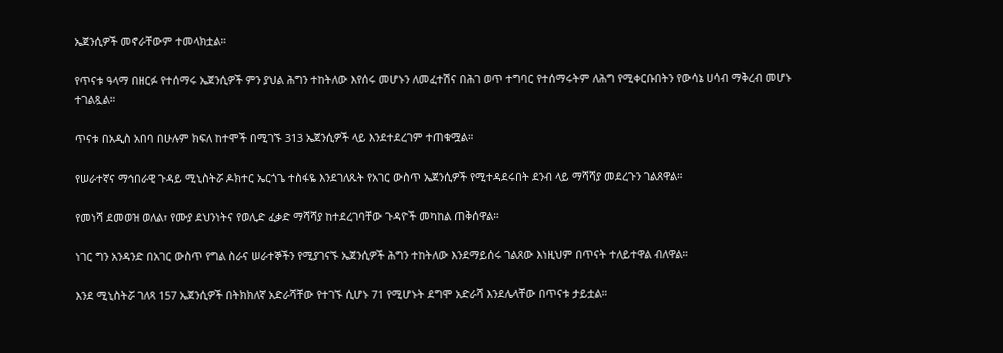ኤጀንሲዎች መኖራቸውም ተመላክቷል።

የጥናቱ ዓላማ በዘርፉ የተሰማሩ ኤጀንሲዎች ምን ያህል ሕግን ተከትለው እየሰሩ መሆኑን ለመፈተሽና በሕገ ወጥ ተግባር የተሰማሩትም ለሕግ የሚቀርቡበትን የውሳኔ ሀሳብ ማቅረብ መሆኑ ተገልጿል።

ጥናቱ በአዲስ አበባ በሁሉም ክፍለ ከተሞች በሚገኙ 313 ኤጀንሲዎች ላይ እንደተደረገም ተጠቁሟል።

የሠራተኛና ማኅበራዊ ጉዳይ ሚኒስትሯ ዶክተር ኤርጎጌ ተስፋዬ እንደገለጹት የአገር ውስጥ ኤጀንሲዎች የሚተዳደሩበት ደንብ ላይ ማሻሻያ መደረጉን ገልጸዋል።

የመነሻ ደመወዝ ወለል፣ የሙያ ደህንነትና የወሊድ ፈቃድ ማሻሻያ ከተደረገባቸው ጉዳዮች መካከል ጠቅሰዋል።

ነገር ግን አንዳንድ በአገር ውስጥ የግል ስራና ሠራተኞችን የሚያገናኙ ኤጀንሲዎች ሕግን ተከትለው እንደማይሰሩ ገልጸው እነዚህም በጥናት ተለይተዋል ብለዋል።

እንደ ሚኒስትሯ ገለጻ 157 ኤጀንሲዎች በትክክለኛ አድራሻቸው የተገኙ ሲሆኑ 71 የሚሆኑት ደግሞ አድራሻ እንደሌላቸው በጥናቱ ታይቷል።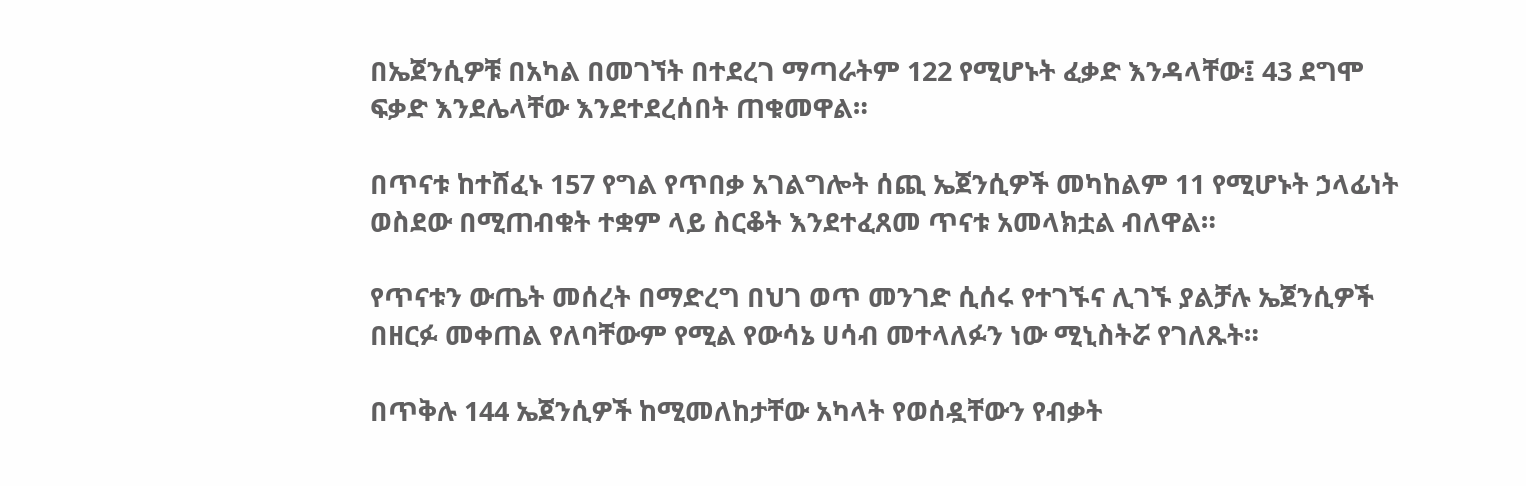በኤጀንሲዎቹ በአካል በመገኘት በተደረገ ማጣራትም 122 የሚሆኑት ፈቃድ እንዳላቸው፤ 43 ደግሞ ፍቃድ እንደሌላቸው እንደተደረሰበት ጠቁመዋል።

በጥናቱ ከተሸፈኑ 157 የግል የጥበቃ አገልግሎት ሰጪ ኤጀንሲዎች መካከልም 11 የሚሆኑት ኃላፊነት ወስደው በሚጠብቁት ተቋም ላይ ስርቆት እንደተፈጸመ ጥናቱ አመላክቷል ብለዋል።

የጥናቱን ውጤት መሰረት በማድረግ በህገ ወጥ መንገድ ሲሰሩ የተገኙና ሊገኙ ያልቻሉ ኤጀንሲዎች በዘርፉ መቀጠል የለባቸውም የሚል የውሳኔ ሀሳብ መተላለፉን ነው ሚኒስትሯ የገለጹት።

በጥቅሉ 144 ኤጀንሲዎች ከሚመለከታቸው አካላት የወሰዷቸውን የብቃት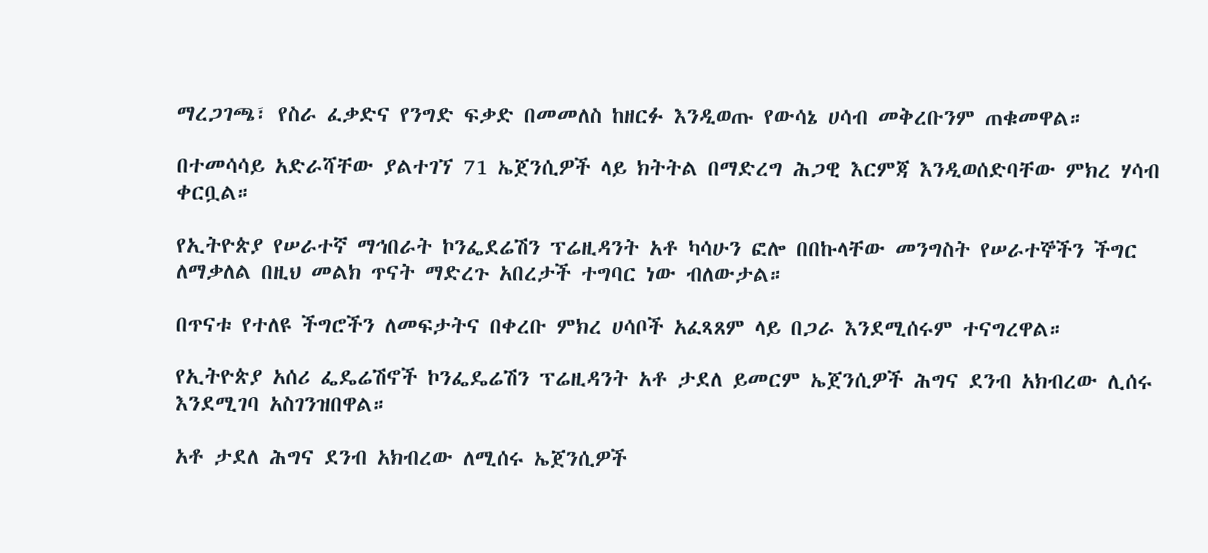ማረጋገጫ፣ የስራ ፈቃድና የንግድ ፍቃድ በመመለስ ከዘርፉ እንዲወጡ የውሳኔ ሀሳብ መቅረቡንም ጠቁመዋል።

በተመሳሳይ አድራሻቸው ያልተገኘ 71 ኤጀንሲዎች ላይ ክትትል በማድረግ ሕጋዊ እርምጃ እንዲወሰድባቸው ምክረ ሃሳብ ቀርቧል።

የኢትዮጵያ የሠራተኛ ማኅበራት ኮንፌደሬሽን ፕሬዚዳንት አቶ ካሳሁን ፎሎ በበኩላቸው መንግስት የሠራተኞችን ችግር ለማቃለል በዚህ መልክ ጥናት ማድረጉ አበረታች ተግባር ነው ብለውታል።

በጥናቱ የተለዩ ችግሮችን ለመፍታትና በቀረቡ ምክረ ሀሳቦች አፈጻጸም ላይ በጋራ እንደሚሰሩም ተናግረዋል።

የኢትዮጵያ አሰሪ ፌዴሬሽኖች ኮንፌዴሬሽን ፕሬዚዳንት አቶ ታደለ ይመርም ኤጀንሲዎች ሕግና ደንብ አክብረው ሊሰሩ እንደሚገባ አስገንዝበዋል።

አቶ ታደለ ሕግና ደንብ አክብረው ለሚሰሩ ኤጀንሲዎች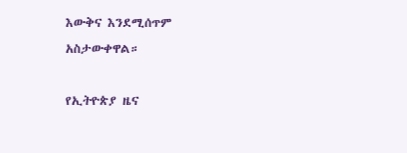እውቅና እንደሚሰጥም አስታውቀዋል።

የኢትዮጵያ ዜና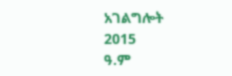አገልግሎት
2015
ዓ.ም